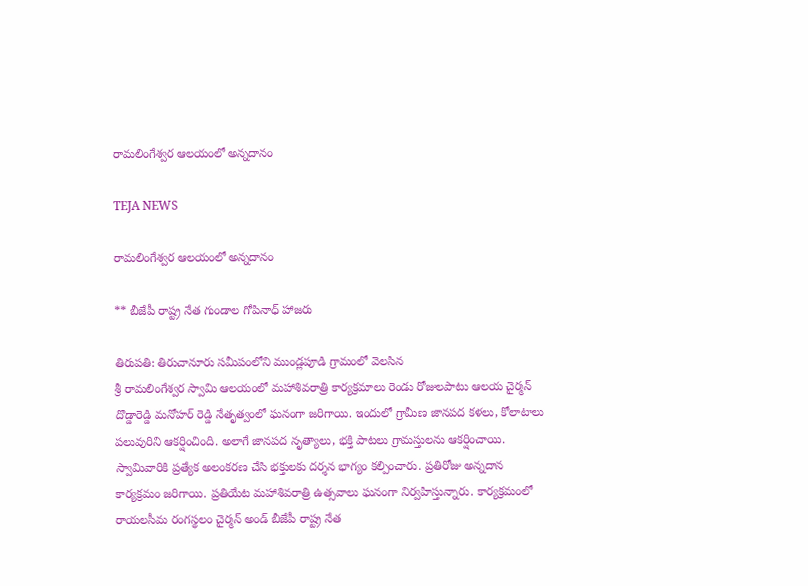రామలింగేశ్వర ఆలయంలో అన్నదానం

TEJA NEWS

రామలింగేశ్వర ఆలయంలో అన్నదానం

** బీజేపీ రాష్ట్ర నేత గుండాల గోపినాధ్ హాజరు

తిరుపతి: తిరుచానూరు సమీపంలోని ముండ్లపూడి గ్రామంలో వెలసిన
శ్రీ రామలింగేశ్వర స్వామి ఆలయంలో మహాశివరాత్రి కార్యక్రమాలు రెండు రోజులపాటు ఆలయ చైర్మన్ దొడ్డారెడ్డి మనోహర్ రెడ్డి నేతృత్వంలో ఘనంగా జరిగాయి. ఇందులో గ్రామీణ జానపద కళలు, కోలాటాలు పలువురిని ఆకర్షించింది. అలాగే జానపద నృత్యాలు, భక్తి పాటలు గ్రామస్తులను ఆకర్షించాయి. స్వామివారికి ప్రత్యేక అలంకరణ చేసి భక్తులకు దర్శన భాగ్యం కల్పించారు. ప్రతిరోజు అన్నదాన కార్యక్రమం జరిగాయి. ప్రతియేట మహాశివరాత్రి ఉత్సవాలు ఘనంగా నిర్వహిస్తున్నారు. కార్యక్రమంలో రాయలసీమ రంగస్థలం చైర్మన్ అండ్ బీజేపీ రాష్ట్ర నేత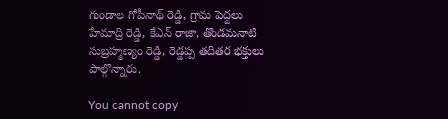గుండాల గోపీనాథ్ రెడ్డి, గ్రామ పెద్దలు హేమాద్రి రెడ్డి, కేఎన్ రాజా, తొండమనాటి సుబ్రహ్మణ్యం రెడ్డి, రెడ్డప్ప తదితర భక్తులు పాల్గొన్నారు.

You cannot copy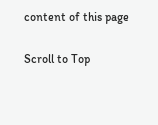content of this page

Scroll to Top